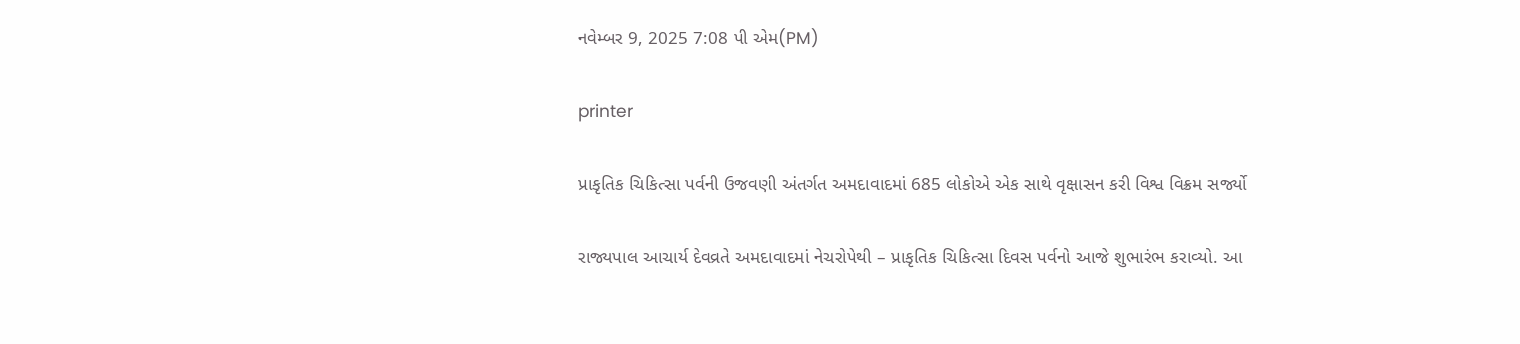નવેમ્બર 9, 2025 7:08 પી એમ(PM)

printer

પ્રાકૃતિક ચિકિત્સા પર્વની ઉજવણી અંતર્ગત અમદાવાદમાં 685 લોકોએ એક સાથે વૃક્ષાસન કરી વિશ્વ વિક્રમ સર્જ્યો

રાજ્યપાલ આચાર્ય દેવવ્રતે અમદાવાદમાં નેચરોપેથી – પ્રાકૃતિક ચિકિત્સા દિવસ પર્વનો આજે શુભારંભ કરાવ્યો. આ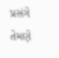પ્રસંગે તેમણે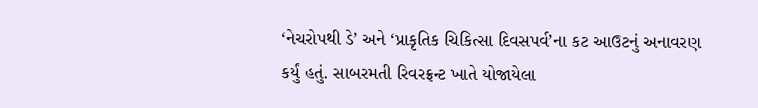‘નેચરોપથી ડે’ અને ‘પ્રાકૃતિક ચિકિત્સા દિવસપર્વ’ના કટ આઉટનું અનાવરણ કર્યું હતું. સાબરમતી રિવરફ્રન્ટ ખાતે યોજાયેલા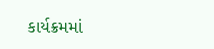કાર્યક્રમમાં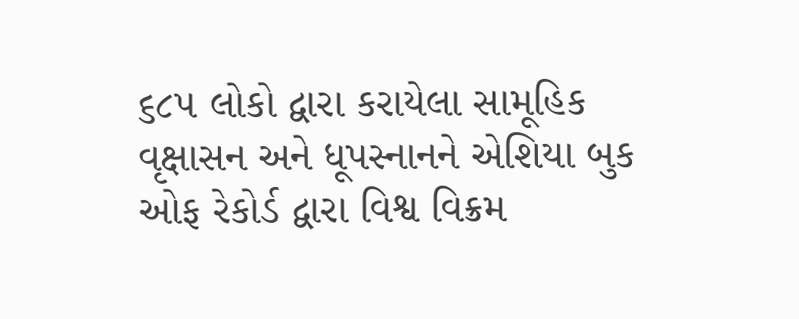૬૮૫ લોકો દ્વારા કરાયેલા સામૂહિક વૃક્ષાસન અને ધૂપસ્નાનને એશિયા બુક ઓફ રેકોર્ડ દ્વારા વિશ્વ વિક્રમ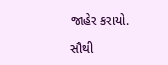જાહેર કરાયો.

સૌથી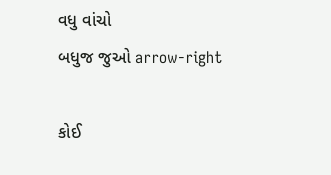વધુ વાંચો
બધુજ જુઓ arrow-right

કોઈ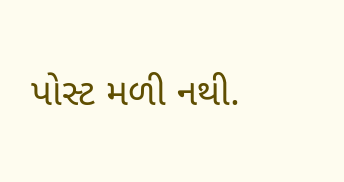પોસ્ટ મળી નથી.